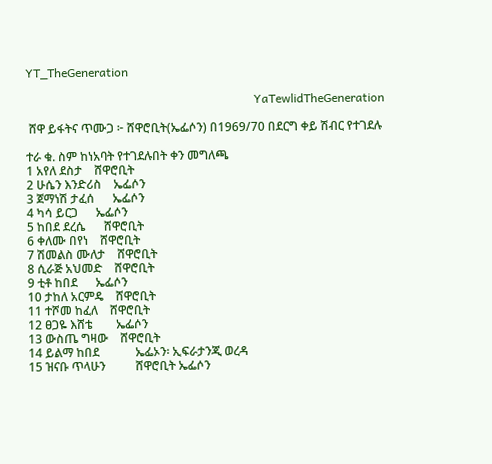YT_TheGeneration

                                                                            YaTewlidTheGeneration

 ሸዋ ይፋትና ጥሙጋ ፦ ሸዋሮቢት(ኤፌሶን) በ1969/70 በደርግ ቀይ ሽብር የተገደሉ

ተራ ቁ. ስም ከነአባት የተገደሉበት ቀን መግለጫ
1 አየለ ደስታ    ሸዋሮቢት
2 ሁሴን እንድሪስ    ኤፌሶን
3 ጀማነሽ ታፈሰ      ኤፌሶን
4 ካሳ ይርጋ      ኤፌሶን
5 ከበደ ደረሴ      ሸዋሮቢት
6 ቀለሙ በየነ    ሸዋሮቢት
7 ሽመልስ ሙለታ    ሸዋሮቢት
8 ሲራጅ አህመድ    ሸዋሮቢት
9 ቲቶ ከበደ      ኤፌሶን
10 ታከለ አርምዴ    ሸዋሮቢት
11 ተሾመ ከፈለ    ሸዋሮቢት
12 ፀጋዬ እሸቴ        ኤፌሶን
13 ውስጤ ግዛው    ሸዋሮቢት
14 ይልማ ከበደ            ኤፌኦን፡ ኢፍራታንጂ ወረዳ
15 ዝናቡ ጥላሁን          ሸዋሮቢት ኤፌሶን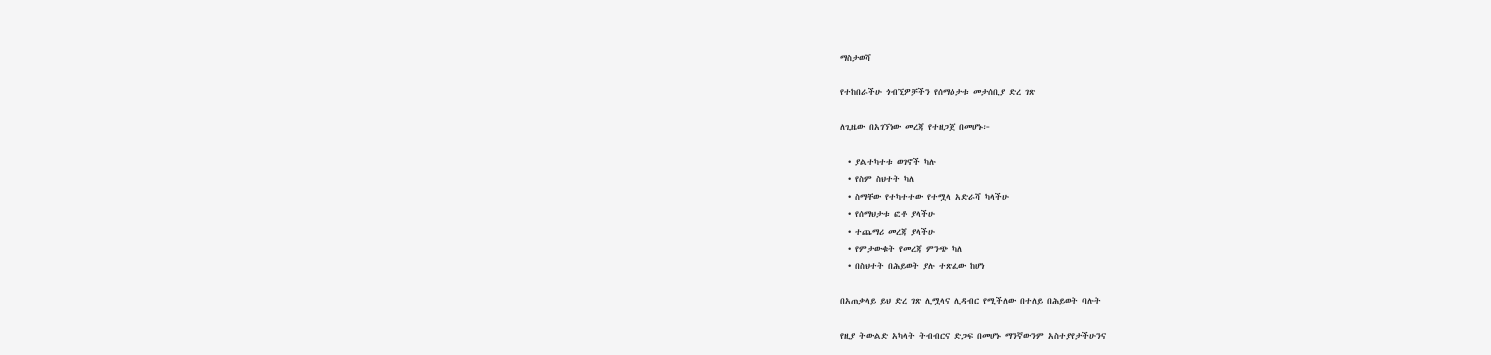ማስታወሻ

የተከበራችሁ ጎብኚዎቻችን የሰማዕታቱ መታሰቢያ ድረ ገጽ

ለጊዜው በአገኘነው መረጃ የተዘጋጀ በመሆኑ፦

  • ያልተካተቱ ወገኖች ካሉ
  • የስም ስህተት ካለ
  • ስማቸው የተካተተው የተሟላ አድራሻ ካላችሁ
  • የሰማህታቱ ፎቶ ያላችሁ
  • ተጨማሪ መረጃ ያላችሁ
  • የምታውቁት የመረጃ ምንጭ ካለ
  • በስህተት በሕይወት ያሉ ተጽፈው ከሆነ

በአጠቃላይ ይህ ድረ ገጽ ሊሟላና ሊዳብር የሚችለው በተለይ በሕይወት ባሉት

የዚያ ትውልድ አካላት ትብብርና ድጋፍ በመሆኑ ማንኛውንም አስተያየታችሁንና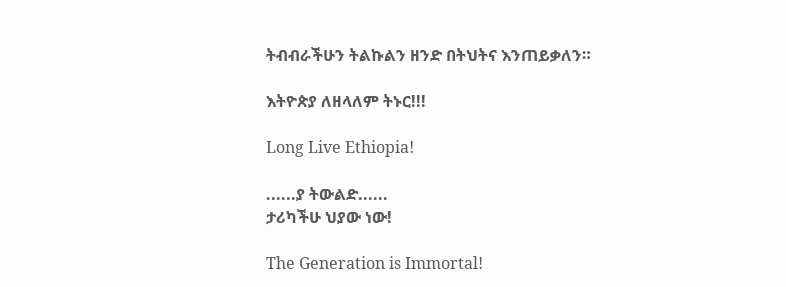ትብብራችሁን ትልኩልን ዘንድ በትህትና እንጠይቃለን።

እትዮጵያ ለዘላለም ትኑር!!!

Long Live Ethiopia!

......ያ ትውልድ......
ታሪካችሁ ህያው ነው!

The Generation is Immortal!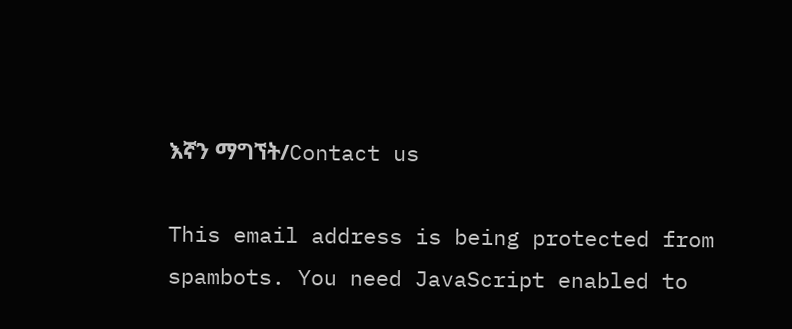እኛን ማግኘት/Contact us

This email address is being protected from spambots. You need JavaScript enabled to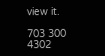view it.

703 300 4302